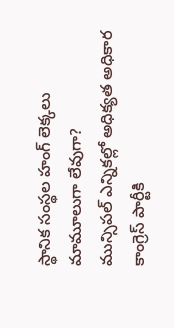స్థానిక సంస్థల హంగ్ లెక్కలు మామూలుగా లేవుగా?
మున్సిపల్ ఎన్నికల్లో అధిక్యత అధికార కాంగ్రెస్ పార్టీకి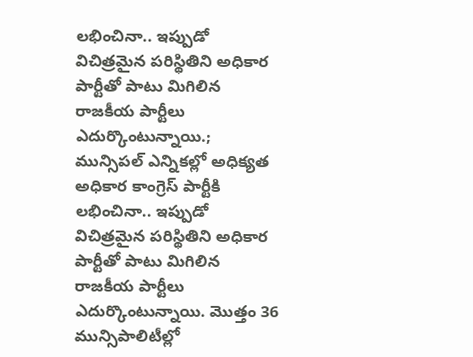లభించినా.. ఇప్పుడో విచిత్రమైన పరిస్థితిని అధికార పార్టీతో పాటు మిగిలిన రాజకీయ పార్టీలు ఎదుర్కొంటున్నాయి.;
మున్సిపల్ ఎన్నికల్లో అధిక్యత అధికార కాంగ్రెస్ పార్టీకి లభించినా.. ఇప్పుడో విచిత్రమైన పరిస్థితిని అధికార పార్టీతో పాటు మిగిలిన రాజకీయ పార్టీలు ఎదుర్కొంటున్నాయి. మొత్తం 36 మున్సిపాలిటీల్లో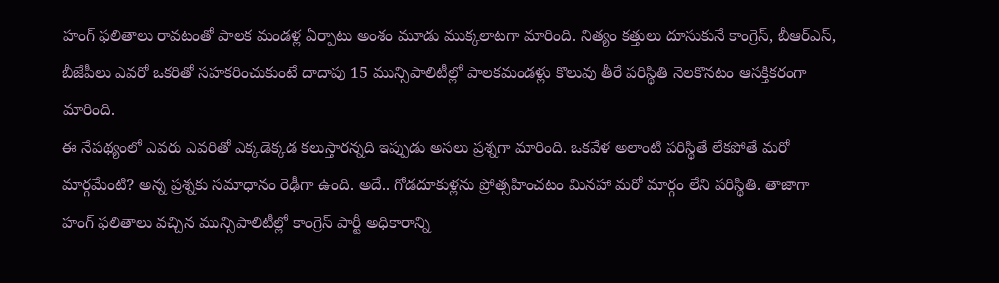హంగ్ ఫలితాలు రావటంతో పాలక మండళ్ల ఏర్పాటు అంశం మూడు ముక్కలాటగా మారింది. నిత్యం కత్తులు దూసుకునే కాంగ్రెస్, బీఆర్ఎస్, బీజేపీలు ఎవరో ఒకరితో సహకరించుకుంటే దాదాపు 15 మున్సిపాలిటీల్లో పాలకమండళ్లు కొలువు తీరే పరిస్థితి నెలకొనటం ఆసక్తికరంగా మారింది.
ఈ నేపథ్యంలో ఎవరు ఎవరితో ఎక్కడెక్కడ కలుస్తారన్నది ఇప్పుడు అసలు ప్రశ్నగా మారింది. ఒకవేళ అలాంటి పరిస్థితే లేకపోతే మరో మార్గమేంటి? అన్న ప్రశ్నకు సమాధానం రెఢీగా ఉంది. అదే.. గోడదూకుళ్లను ప్రోత్సహించటం మినహా మరో మార్గం లేని పరిస్థితి. తాజాగా హంగ్ ఫలితాలు వచ్చిన మున్సిపాలిటీల్లో కాంగ్రెస్ పార్టీ అధికారాన్ని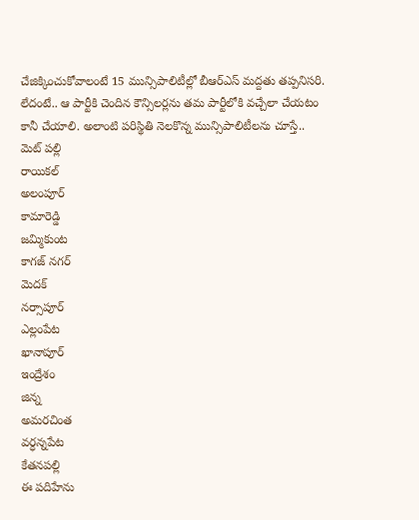చేజిక్కించుకోవాలంటే 15 మున్సిపాలిటీల్లో బీఆర్ఎస్ మద్దతు తప్పనిసరి. లేదంటే.. ఆ పార్టీకి చెందిన కౌన్సిలర్లను తమ పార్టీలోకి వచ్చేలా చేయటం కానీ చేయాలి. అలాంటి పరిస్థితి నెలకొన్న మున్సిపాలిటీలను చూస్తే..
మెట్ పల్లి
రాయికల్
అలంపూర్
కామారెడ్డి
జమ్మికుంట
కాగజ్ నగర్
మెదక్
నర్సాపూర్
ఎల్లంపేట
ఖానాపూర్
ఇంద్రేశం
జిన్న
అమరచింత
వర్ధన్నపేట
కేతనపల్లి
ఈ పదిహేను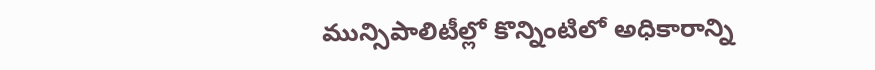మున్సిపాలిటీల్లో కొన్నింటిలో అధికారాన్ని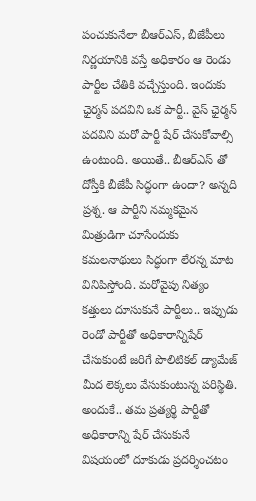పంచుకునేలా బీఆర్ఎస్, బీజేపీలు నిర్ణయానికి వస్తే అధికారం ఆ రెండు పార్టీల చేతికి వచ్చేస్తుంది. ఇందుకు ఛైర్మన్ పదవిని ఒక పార్టీ.. వైస్ ఛైర్మన్ పదవిని మరో పార్టీ షేర్ చేసుకోవాల్సి ఉంటుంది. అయితే.. బీఆర్ఎస్ తో దోస్తీకి బీజేపీ సిద్ధంగా ఉందా? అన్నది ప్రశ్న. ఆ పార్టీని నమ్మకమైన మిత్రుడిగా చూసేందుకు కమలనాథులు సిద్ధంగా లేరన్న మాట వినిపిస్తోంది. మరోవైపు నిత్యం కత్తులు దూసుకునే పార్టీలు.. ఇప్పుడు రెండో పార్టీతో అధికారాన్నిషేర్ చేసుకుంటే జరిగే పొలిటికల్ డ్యామేజ్ మీద లెక్కలు వేసుకుంటున్న పరిస్థితి. అందుకే.. తమ ప్రత్యర్థి పార్టీతో అధికారాన్ని షేర్ చేసుకునే విషయంలో దూకుడు ప్రదర్శించటం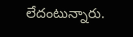లేదంటున్నారు.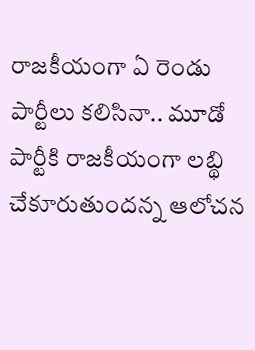రాజకీయంగా ఏ రెండు పార్టీలు కలిసినా.. మూడో పార్టీకి రాజకీయంగా లబ్థి చేకూరుతుందన్న ఆలోచన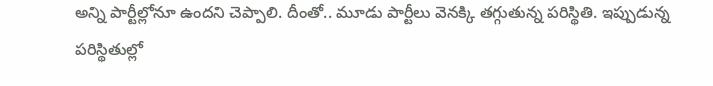అన్ని పార్టీల్లోనూ ఉందని చెప్పాలి. దీంతో.. మూడు పార్టీలు వెనక్కి తగ్గుతున్న పరిస్థితి. ఇప్పుడున్న పరిస్థితుల్లో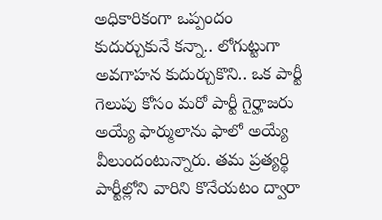అధికారికంగా ఒప్పందం కుదుర్చుకునే కన్నా.. లోగుట్టుగా అవగాహన కుదుర్చుకొని.. ఒక పార్టీ గెలుపు కోసం మరో పార్టీ గైర్హాజరు అయ్యే ఫార్ములాను ఫాలో అయ్యే వీలుందంటున్నారు. తమ ప్రత్యర్థి పార్టీల్లోని వారిని కొనేయటం ద్వారా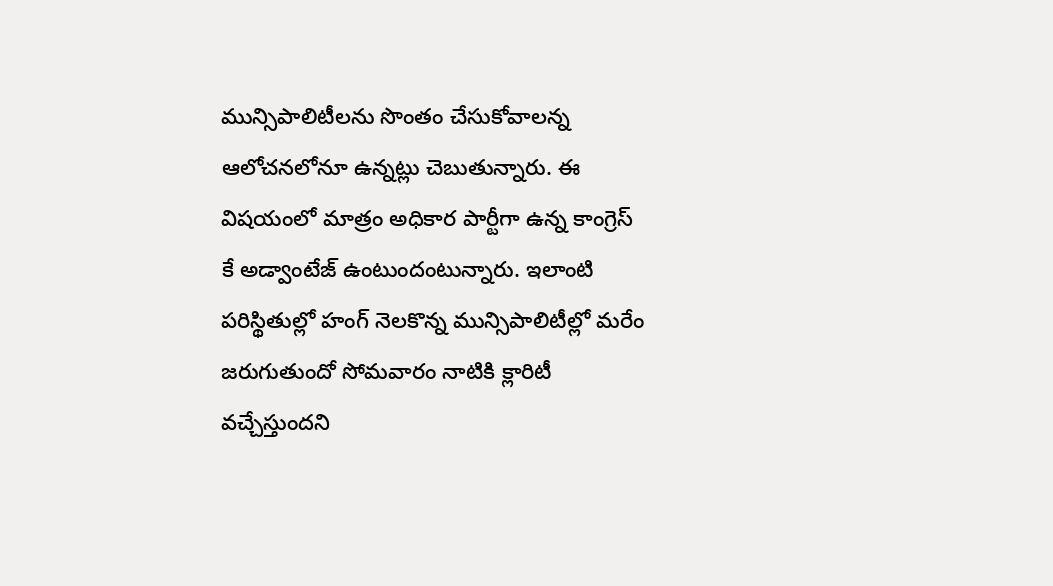మున్సిపాలిటీలను సొంతం చేసుకోవాలన్న ఆలోచనలోనూ ఉన్నట్లు చెబుతున్నారు. ఈ విషయంలో మాత్రం అధికార పార్టీగా ఉన్న కాంగ్రెస్ కే అడ్వాంటేజ్ ఉంటుందంటున్నారు. ఇలాంటి పరిస్థితుల్లో హంగ్ నెలకొన్న మున్సిపాలిటీల్లో మరేం జరుగుతుందో సోమవారం నాటికి క్లారిటీ వచ్చేస్తుందని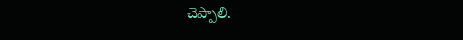చెప్పాలి.